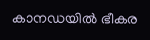കാനഡയിൽ ഭീകര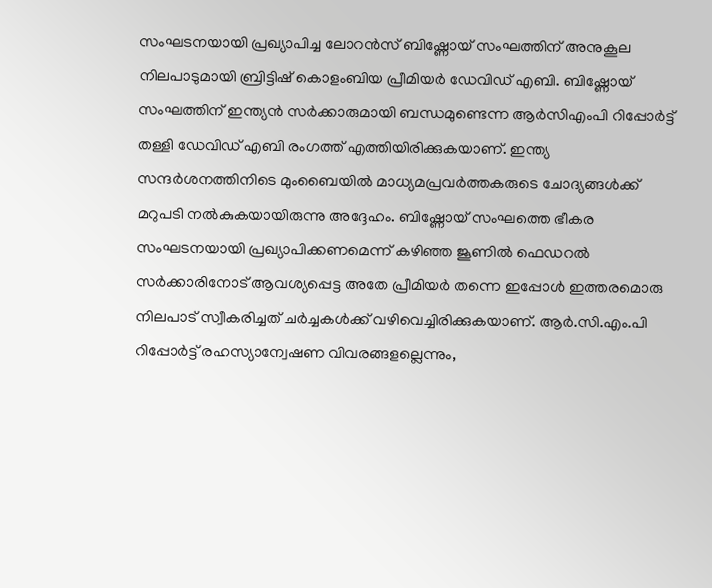സംഘടനയായി പ്രഖ്യാപിച്ച ലോറൻസ് ബിഷ്ണോയ് സംഘത്തിന് അനുകൂല നിലപാടുമായി ബ്രിട്ടിഷ് കൊളംബിയ പ്രീമിയർ ഡേവിഡ് എബി. ബിഷ്ണോയ് സംഘത്തിന് ഇന്ത്യൻ സർക്കാരുമായി ബന്ധമുണ്ടെന്ന ആർസിഎംപി റിപ്പോർട്ട് തള്ളി ഡേവിഡ് എബി രംഗത്ത് എത്തിയിരിക്കുകയാണ്. ഇന്ത്യ സന്ദർശനത്തിനിടെ മുംബൈയിൽ മാധ്യമപ്രവർത്തകരുടെ ചോദ്യങ്ങൾക്ക് മറുപടി നൽകുകയായിരുന്നു അദ്ദേഹം. ബിഷ്ണോയ് സംഘത്തെ ഭീകര സംഘടനയായി പ്രഖ്യാപിക്കണമെന്ന് കഴിഞ്ഞ ജൂണിൽ ഫെഡറൽ സർക്കാരിനോട് ആവശ്യപ്പെട്ട അതേ പ്രീമിയർ തന്നെ ഇപ്പോൾ ഇത്തരമൊരു നിലപാട് സ്വീകരിച്ചത് ചർച്ചകൾക്ക് വഴിവെച്ചിരിക്കുകയാണ്. ആർ.സി.എം.പി റിപ്പോർട്ട് രഹസ്യാന്വേഷണ വിവരങ്ങളല്ലെന്നും,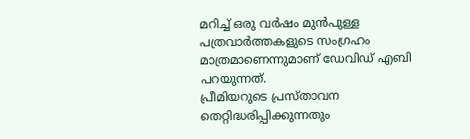മറിച്ച് ഒരു വർഷം മുൻപുള്ള പത്രവാർത്തകളുടെ സംഗ്രഹം മാത്രമാണെന്നുമാണ് ഡേവിഡ് എബി പറയുന്നത്.
പ്രീമിയറുടെ പ്രസ്താവന തെറ്റിദ്ധരിപ്പിക്കുന്നതും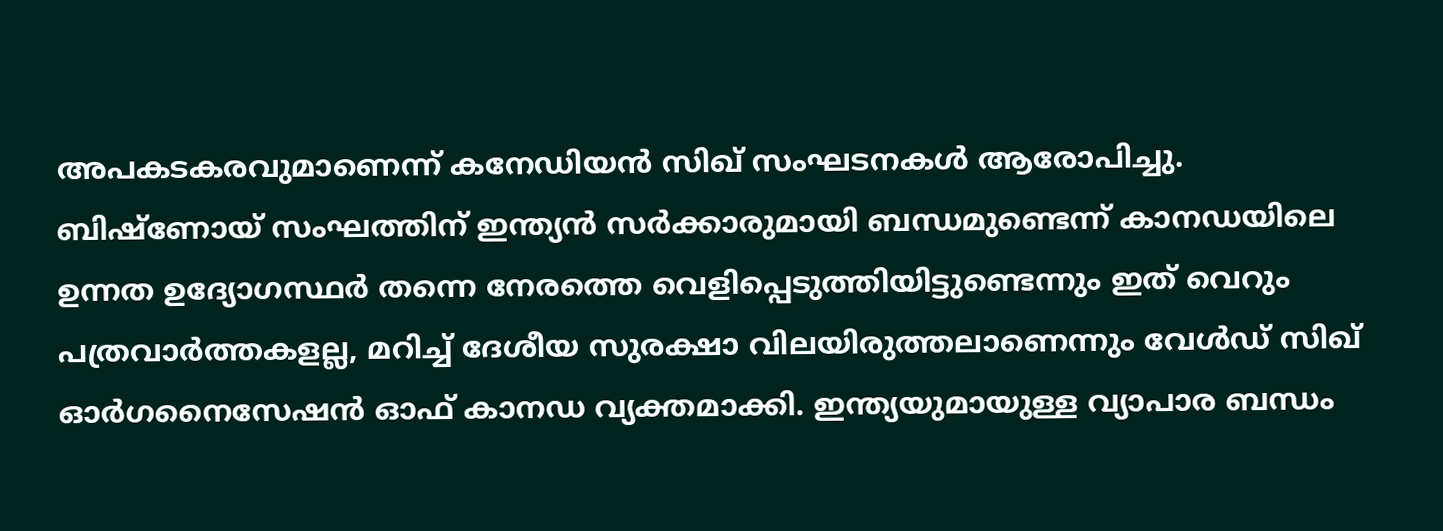അപകടകരവുമാണെന്ന് കനേഡിയൻ സിഖ് സംഘടനകൾ ആരോപിച്ചു. ബിഷ്ണോയ് സംഘത്തിന് ഇന്ത്യൻ സർക്കാരുമായി ബന്ധമുണ്ടെന്ന് കാനഡയിലെ ഉന്നത ഉദ്യോഗസ്ഥർ തന്നെ നേരത്തെ വെളിപ്പെടുത്തിയിട്ടുണ്ടെന്നും ഇത് വെറും പത്രവാർത്തകളല്ല, മറിച്ച് ദേശീയ സുരക്ഷാ വിലയിരുത്തലാണെന്നും വേൾഡ് സിഖ് ഓർഗനൈസേഷൻ ഓഫ് കാനഡ വ്യക്തമാക്കി. ഇന്ത്യയുമായുള്ള വ്യാപാര ബന്ധം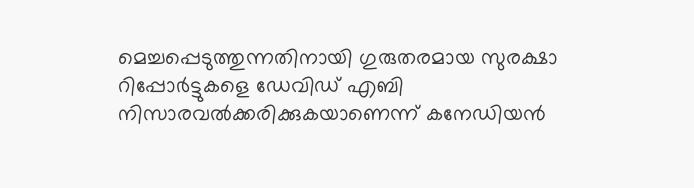മെച്ചപ്പെടുത്തുന്നതിനായി ഗുരുതരമായ സുരക്ഷാ റിപ്പോർട്ടുകളെ ഡേവിഡ് എബി നിസാരവൽക്കരിക്കുകയാണെന്ന് കനേഡിയൻ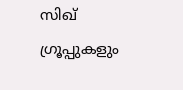സിഖ് ഗ്രൂപ്പുകളും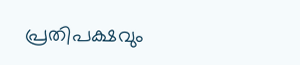പ്രതിപക്ഷവും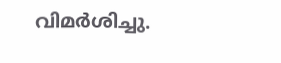വിമർശിച്ചു.